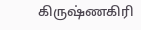கிருஷ்ணகிரி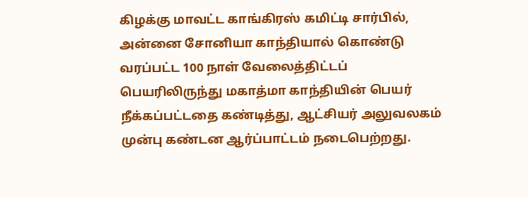கிழக்கு மாவட்ட காங்கிரஸ் கமிட்டி சார்பில், அன்னை சோனியா காந்தியால் கொண்டு வரப்பட்ட 100 நாள் வேலைத்திட்டப் பெயரிலிருந்து மகாத்மா காந்தியின் பெயர் நீக்கப்பட்டதை கண்டித்து, ஆட்சியர் அலுவலகம் முன்பு கண்டன ஆர்ப்பாட்டம் நடைபெற்றது.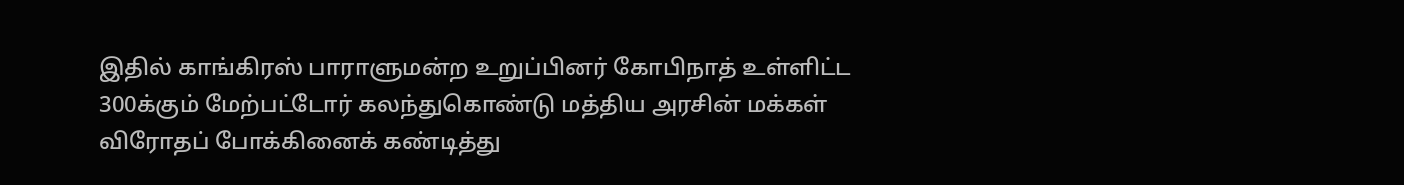இதில் காங்கிரஸ் பாராளுமன்ற உறுப்பினர் கோபிநாத் உள்ளிட்ட 300க்கும் மேற்பட்டோர் கலந்துகொண்டு மத்திய அரசின் மக்கள் விரோதப் போக்கினைக் கண்டித்து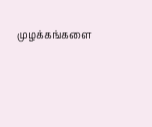முழக்கங்களை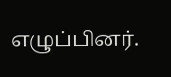எழுப்பினர்.